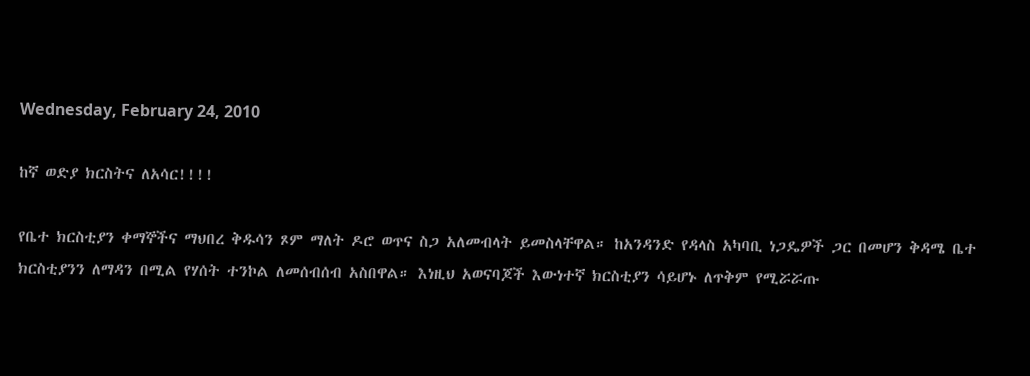Wednesday, February 24, 2010

ከኛ ወድያ ክርስትና ለአሳር!!!!

የቤተ ክርስቲያን ቀማኞችና ማህበረ ቅዱሳን ጾም ማለት ዶሮ ወጥና ስጋ አለመብላት ይመስላቸዋል። ከአንዳንድ የዳላስ አካባቢ ነጋዴዎች ጋር በመሆን ቅዳሜ ቤተ ክርስቲያንን ለማዳን በሚል የሃሰት ተንኮል ለመሰብሰብ አስበዋል። እነዚህ አወናባጆች እውነተኛ ክርስቲያን ሳይሆኑ ለጥቅም የሚሯሯጡ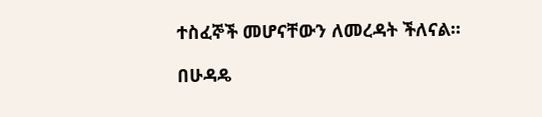ተስፈኞች መሆናቸውን ለመረዳት ችለናል።

በሁዳዴ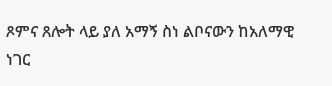ጾምና ጸሎት ላይ ያለ አማኝ ስነ ልቦናውን ከአለማዊ ነገር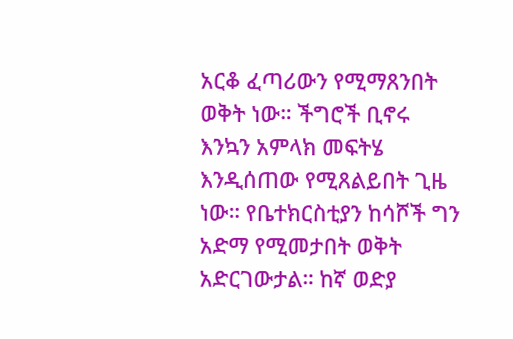አርቆ ፈጣሪውን የሚማጸንበት ወቅት ነው። ችግሮች ቢኖሩ እንኳን አምላክ መፍትሄ እንዲሰጠው የሚጸልይበት ጊዜ ነው። የቤተክርስቲያን ከሳሾች ግን አድማ የሚመታበት ወቅት አድርገውታል። ከኛ ወድያ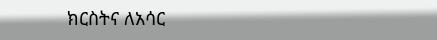ክርስትና ለአሳር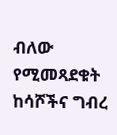ብለው የሚመጻደቁት ከሳሾችና ግብረ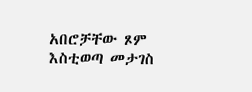አበሮቻቸው ጾም እስቲወጣ መታገስ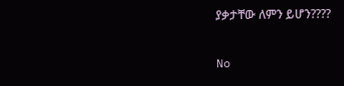ያቃታቸው ለምን ይሆን????

No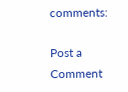comments:

Post a Comment